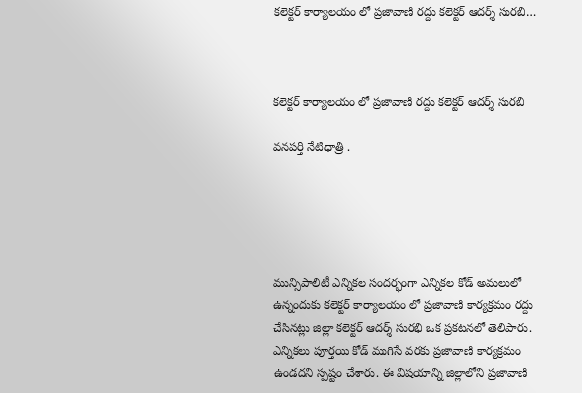కలెక్టర్ కార్యాలయం లో ప్రజావాణి రద్దు కలెక్టర్ ఆదర్శ్ సురబి…



కలెక్టర్ కార్యాలయం లో ప్రజావాణి రద్దు కలెక్టర్ ఆదర్శ్ సురబి

వనపర్తి నేటిధాత్రి .





మున్సిపాలిటీ ఎన్నికల సందర్భంగా ఎన్నికల కోడ్ అమలులో ఉన్నందుకు కలెక్టర్ కార్యాలయం లో ప్రజావాణి కార్యక్రమం రద్దు చేసినట్లు జిల్లా కలెక్టర్ ఆదర్శ్ సురభి ఒక ప్రకటనలో తెలిపారు.
ఎన్నికలు పూర్తయి కోడ్ ముగిసే వరకు ప్రజావాణి కార్యక్రమం ఉండదని స్పష్టం చేశారు. ఈ విషయాన్ని జిల్లాలోని ప్రజావాణి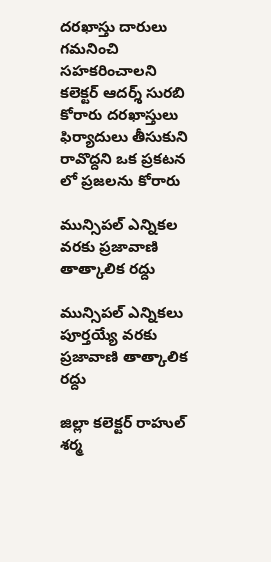దరఖాస్తు దారులు గమనించి సహకరించాలని కలెక్టర్ ఆదర్శ్ సురబి కోరారు దరఖాస్తులు ఫిర్యాదులు తీసుకుని రావొద్దని ఒక ప్రకటన లో ప్రజలను కోరారు

మున్సిపల్ ఎన్నికల వరకు ప్రజావాణి తాత్కాలిక రద్దు

మున్సిపల్ ఎన్నికలు పూర్తయ్యే వరకు ప్రజావాణి తాత్కాలిక రద్దు

జిల్లా కలెక్టర్ రాహుల్ శర్మ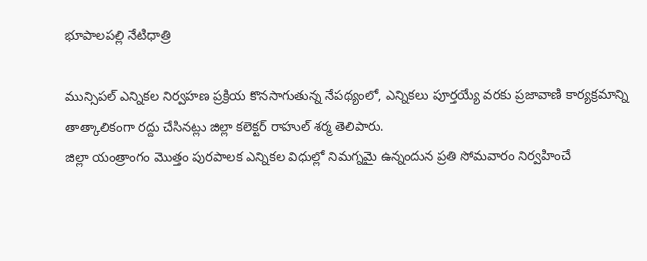భూపాలపల్లి నేటిధాత్రి

మున్సిపల్ ఎన్నికల నిర్వహణ ప్రక్రియ కొనసాగుతున్న నేపథ్యంలో, ఎన్నికలు పూర్తయ్యే వరకు ప్రజావాణి కార్యక్రమాన్ని తాత్కాలికంగా రద్దు చేసినట్లు జిల్లా కలెక్టర్ రాహుల్ శర్మ తెలిపారు.
జిల్లా యంత్రాంగం మొత్తం పురపాలక ఎన్నికల విధుల్లో నిమగ్నమై ఉన్నందున ప్రతి సోమవారం నిర్వహించే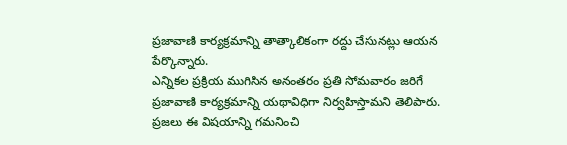ప్రజావాణి కార్యక్రమాన్ని తాత్కాలికంగా రద్దు చేసునట్లు ఆయన పేర్కొన్నారు.
ఎన్నికల ప్రక్రియ ముగిసిన అనంతరం ప్రతి సోమవారం జరిగే ప్రజావాణి కార్యక్రమాన్ని యథావిధిగా నిర్వహిస్తామని తెలిపారు. ప్రజలు ఈ విషయాన్ని గమనించి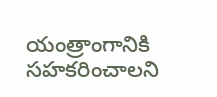యంత్రాంగానికి సహకరించాలని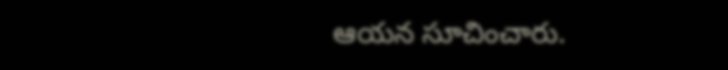ఆయన సూచించారు.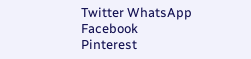Twitter WhatsApp Facebook Pinterest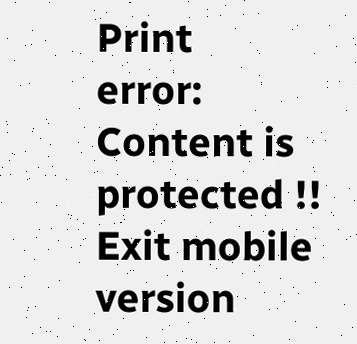Print
error: Content is protected !!
Exit mobile version